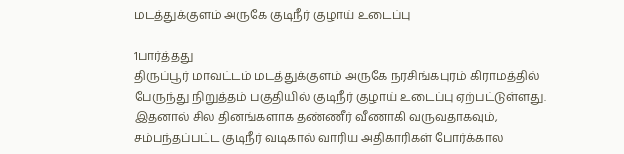மடத்துக்குளம் அருகே குடிநீர் குழாய் உடைப்பு

1பார்த்தது
திருப்பூர் மாவட்டம் மடத்துக்குளம் அருகே நரசிங்கபுரம் கிராமத்தில் பேருந்து நிறுத்தம் பகுதியில் குடிநீர் குழாய் உடைப்பு ஏற்பட்டுள்ளது. இதனால் சில தினங்களாக தண்ணீர் வீணாகி வருவதாகவும், சம்பந்தப்பட்ட குடிநீர் வடிகால் வாரிய அதிகாரிகள் போர்க்கால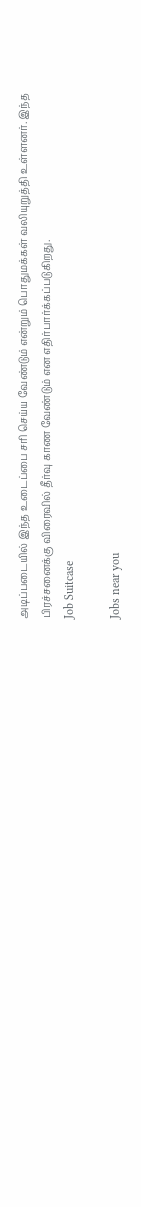அடிப்படையில் இந்த உடைப்பை சரி செய்ய வேண்டும் என்றும் பொதுமக்கள் வலியுறுத்தி உள்ளனர். இந்த பிரச்சனைக்கு விரைவில் தீர்வு காண வேண்டும் என எதிர்பார்க்கப்படுகிறது.
Job Suitcase

Jobs near you